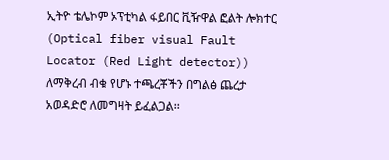ኢትዮ ቴሌኮም ኦፕቲካል ፋይበር ቪዥዋል ፎልት ሎክተር (Optical fiber visual Fault Locator (Red Light detector)) ለማቅረብ ብቁ የሆኑ ተጫረቾችን በግልፅ ጨረታ አወዳድሮ ለመግዛት ይፈልጋል፡፡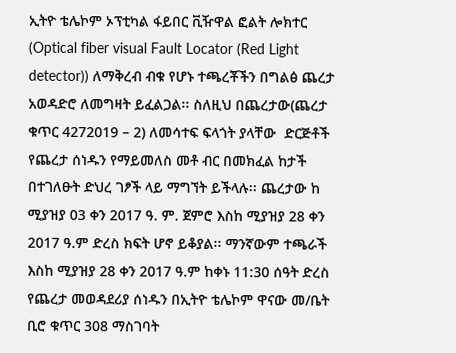ኢትዮ ቴሌኮም ኦፕቲካል ፋይበር ቪዥዋል ፎልት ሎክተር (Optical fiber visual Fault Locator (Red Light detector)) ለማቅረብ ብቁ የሆኑ ተጫረቾችን በግልፅ ጨረታ አወዳድሮ ለመግዛት ይፈልጋል፡፡ ስለዚህ በጨረታው(ጨረታ ቁጥር 4272019 – 2) ለመሳተፍ ፍላጎት ያላቸው  ድርጅቶች የጨረታ ሰነዱን የማይመለስ መቶ ብር በመክፈል ከታች በተገለፁት ድህረ ገፆች ላይ ማግኘት ይችላሉ፡፡ ጨረታው ከ ሚያዝያ 03 ቀን 2017 ዓ. ም. ጀምሮ እስከ ሚያዝያ 28 ቀን 2017 ዓ.ም ድረስ ክፍት ሆኖ ይቆያል፡፡ ማንኛውም ተጫራች እስከ ሚያዝያ 28 ቀን 2017 ዓ.ም ከቀኑ 11:30 ሰዓት ድረስ የጨረታ መወዳደሪያ ሰነዱን በኢትዮ ቴሌኮም ዋናው መ/ቤት ቢሮ ቁጥር 308 ማስገባት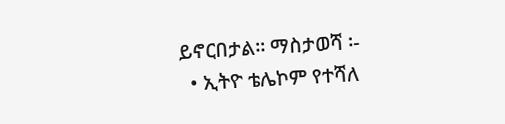ይኖርበታል፡፡ ማስታወሻ ፡-
  • ኢትዮ ቴሌኮም የተሻለ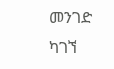መንገድ ካገኘ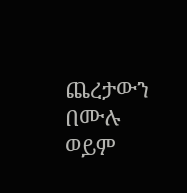ጨረታውን በሙሉ ወይም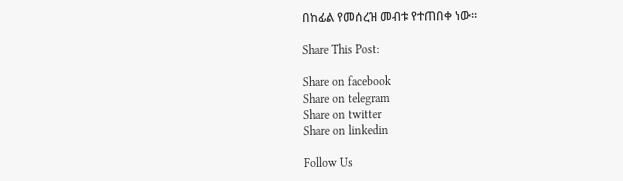በከፊል የመሰረዝ መብቱ የተጠበቀ ነው፡፡

Share This Post:

Share on facebook
Share on telegram
Share on twitter
Share on linkedin

Follow Us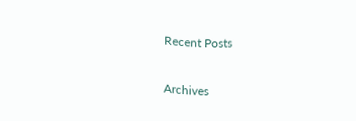Recent Posts

Archives